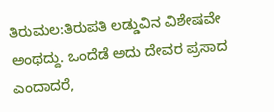ತಿರುಮಲ:ತಿರುಪತಿ ಲಡ್ಡುವಿನ ವಿಶೇಷವೇ ಅಂಥದ್ದು. ಒಂದೆಡೆ ಅದು ದೇವರ ಪ್ರಸಾದ ಎಂದಾದರೆ,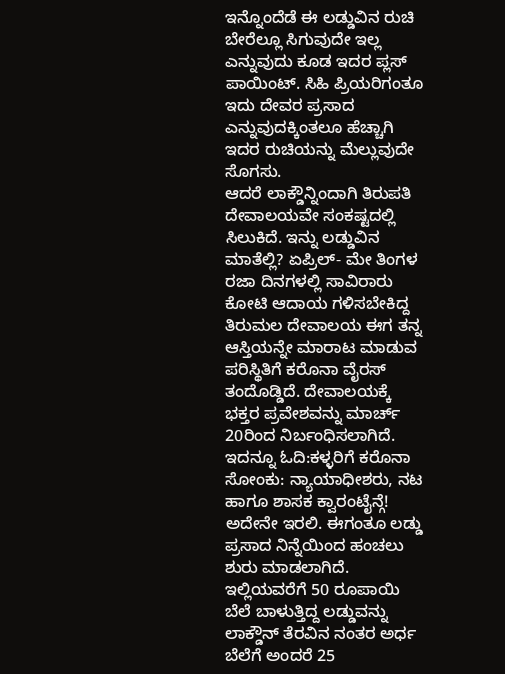ಇನ್ನೊಂದೆಡೆ ಈ ಲಡ್ಡುವಿನ ರುಚಿ ಬೇರೆಲ್ಲೂ ಸಿಗುವುದೇ ಇಲ್ಲ ಎನ್ನುವುದು ಕೂಡ ಇದರ ಪ್ಲಸ್ ಪಾಯಿಂಟ್. ಸಿಹಿ ಪ್ರಿಯರಿಗಂತೂ ಇದು ದೇವರ ಪ್ರಸಾದ ಎನ್ನುವುದಕ್ಕಿಂತಲೂ ಹೆಚ್ಚಾಗಿ ಇದರ ರುಚಿಯನ್ನು ಮೆಲ್ಲುವುದೇ ಸೊಗಸು.
ಆದರೆ ಲಾಕ್ಡೌನ್ನಿಂದಾಗಿ ತಿರುಪತಿ ದೇವಾಲಯವೇ ಸಂಕಷ್ಟದಲ್ಲಿ ಸಿಲುಕಿದೆ. ಇನ್ನು ಲಡ್ಡುವಿನ ಮಾತೆಲ್ಲಿ? ಏಪ್ರಿಲ್- ಮೇ ತಿಂಗಳ ರಜಾ ದಿನಗಳಲ್ಲಿ ಸಾವಿರಾರು ಕೋಟಿ ಆದಾಯ ಗಳಿಸಬೇಕಿದ್ದ ತಿರುಮಲ ದೇವಾಲಯ ಈಗ ತನ್ನ ಆಸ್ತಿಯನ್ನೇ ಮಾರಾಟ ಮಾಡುವ ಪರಿಸ್ಥಿತಿಗೆ ಕರೊನಾ ವೈರಸ್ ತಂದೊಡ್ಡಿದೆ. ದೇವಾಲಯಕ್ಕೆ ಭಕ್ತರ ಪ್ರವೇಶವನ್ನು ಮಾರ್ಚ್ 20ರಿಂದ ನಿರ್ಬಂಧಿಸಲಾಗಿದೆ.
ಇದನ್ನೂ ಓದಿ:ಕಳ್ಳರಿಗೆ ಕರೊನಾ ಸೋಂಕು: ನ್ಯಾಯಾಧೀಶರು, ನಟ ಹಾಗೂ ಶಾಸಕ ಕ್ವಾರಂಟೈನ್ಗೆ!
ಅದೇನೇ ಇರಲಿ. ಈಗಂತೂ ಲಡ್ಡು ಪ್ರಸಾದ ನಿನ್ನೆಯಿಂದ ಹಂಚಲು ಶುರು ಮಾಡಲಾಗಿದೆ. ಇಲ್ಲಿಯವರೆಗೆ 50 ರೂಪಾಯಿ ಬೆಲೆ ಬಾಳುತ್ತಿದ್ದ ಲಡ್ಡುವನ್ನು ಲಾಕ್ಡೌನ್ ತೆರವಿನ ನಂತರ ಅರ್ಧ ಬೆಲೆಗೆ ಅಂದರೆ 25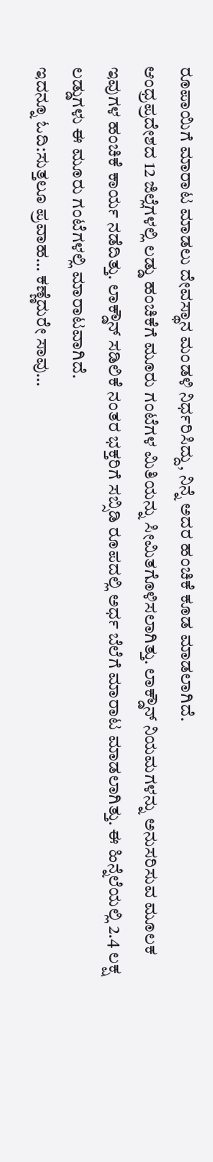ರೂಪಾಯಿಗೆ ಮಾರಾಟ ಮಾಡಲು ದೇವಸ್ಥಾನ ಮಂಡಳಿ ನಿರ್ಧರಿಸಿದ್ದು, ನಿನ್ನೆ ಅದರ ಹಂಚಿಕೆ ಕೂಡ ಮಾಡಲಾಗಿದೆ.
ಆಂಧ್ರಪ್ರದೇಶದ 12 ಜಿಲ್ಲೆಗಳಲ್ಲಿ ಲಡ್ಡು ಹಂಚಿಕೆಗೆ ಮೂರು ಗಂಟೆಗಳ ಮಿತಿಯನ್ನು ಸೀಮಿತಗೊಳಿಸಲಾಗಿತ್ತು. ಲಾಕ್ಡೌನ್ ನಿಯಮಗಳನ್ನು ಅನುಸರಿಸುವ ಮೂಲಕ ಇವುಗಳ ಹಂಚಿಕೆ ಕಾರ್ಯ ನಡೆದಿತ್ತು. ಲಾಕ್ಡೌನ್ ಸಡಿಲಿಕೆ ನಂತರ ಭಕ್ತರಿಗೆ ಸಬ್ಸಿಡಿ ರೂಪದಲ್ಲಿ ಅರ್ಧ ಬೆಲೆಗೆ ಮಾರಾಟ ಮಾಡಲಾಗಿತ್ತು. ಈ ಹಿನ್ನೆಲೆಯಲ್ಲಿ 2.4 ಲಕ್ಷ ಲಡ್ಡುಗಳು ಈ ಮೂರು ಗಂಟೆಗಳಲ್ಲಿ ಮಾರಾಟವಾಗಿದೆ.
ಇದನ್ನೂ ಓದಿ:ಸುತ್ತಲೂ ಪ್ರವಾಹ… ಕಣ್ಣೆದುರೇ ಸಾವು…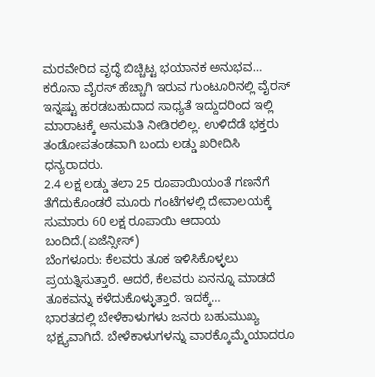ಮರವೇರಿದ ವೃದ್ಧೆ ಬಿಚ್ಚಿಟ್ಟ ಭಯಾನಕ ಅನುಭವ…
ಕರೊನಾ ವೈರಸ್ ಹೆಚ್ಚಾಗಿ ಇರುವ ಗುಂಟೂರಿನಲ್ಲಿ ವೈರಸ್ ಇನ್ನಷ್ಟು ಹರಡಬಹುದಾದ ಸಾಧ್ಯತೆ ಇದ್ದುದರಿಂದ ಇಲ್ಲಿ ಮಾರಾಟಕ್ಕೆ ಅನುಮತಿ ನೀಡಿರಲಿಲ್ಲ. ಉಳಿದೆಡೆ ಭಕ್ತರು ತಂಡೋಪತಂಡವಾಗಿ ಬಂದು ಲಡ್ಡು ಖರೀದಿಸಿ ಧನ್ಯರಾದರು.
2.4 ಲಕ್ಷ ಲಡ್ಡು ತಲಾ 25 ರೂಪಾಯಿಯಂತೆ ಗಣನೆಗೆ ತೆಗೆದುಕೊಂಡರೆ ಮೂರು ಗಂಟೆಗಳಲ್ಲಿ ದೇವಾಲಯಕ್ಕೆ ಸುಮಾರು 60 ಲಕ್ಷ ರೂಪಾಯಿ ಆದಾಯ ಬಂದಿದೆ.(ಏಜೆನ್ಸೀಸ್)
ಬೆಂಗಳೂರು: ಕೆಲವರು ತೂಕ ಇಳಿಸಿಕೊಳ್ಳಲು ಪ್ರಯತ್ನಿಸುತ್ತಾರೆ. ಆದರೆ, ಕೆಲವರು ಏನನ್ನೂ ಮಾಡದೆ ತೂಕವನ್ನು ಕಳೆದುಕೊಳ್ಳುತ್ತಾರೆ. ಇದಕ್ಕೆ…
ಭಾರತದಲ್ಲಿ ಬೇಳೆಕಾಳುಗಳು ಜನರು ಬಹುಮುಖ್ಯ ಭಕ್ಷ್ಯವಾಗಿದೆ. ಬೇಳೆಕಾಳುಗಳನ್ನು ವಾರಕ್ಕೊಮ್ಮೆಯಾದರೂ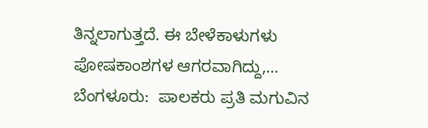ತಿನ್ನಲಾಗುತ್ತದೆ. ಈ ಬೇಳೆಕಾಳುಗಳು ಪೋಷಕಾಂಶಗಳ ಆಗರವಾಗಿದ್ದು,…
ಬೆಂಗಳೂರು:  ಪಾಲಕರು ಪ್ರತಿ ಮಗುವಿನ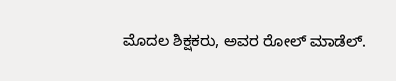ಮೊದಲ ಶಿಕ್ಷಕರು, ಅವರ ರೋಲ್ ಮಾಡೆಲ್.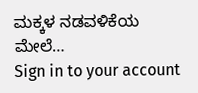ಮಕ್ಕಳ ನಡವಳಿಕೆಯ ಮೇಲೆ…
Sign in to your account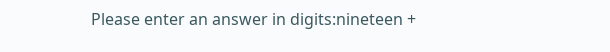Please enter an answer in digits:nineteen +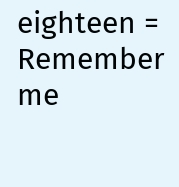eighteen =
Remember me